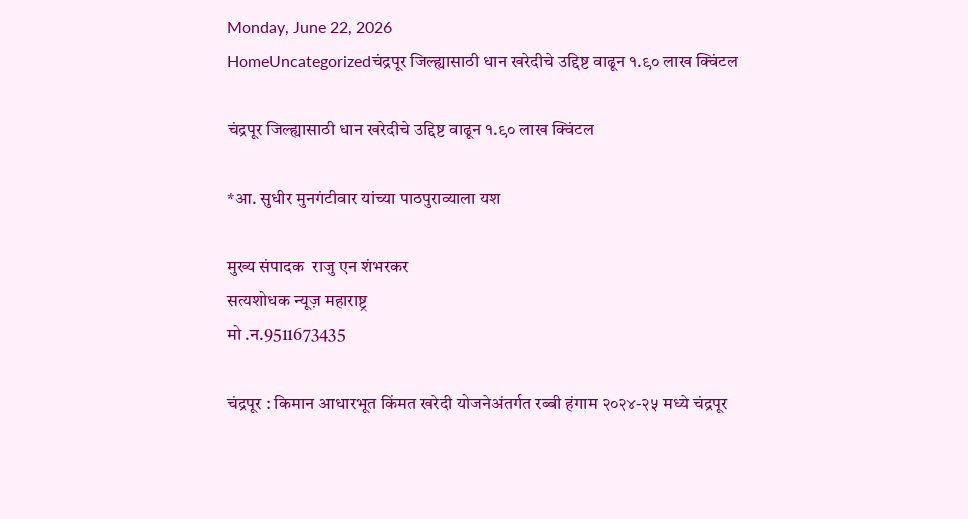Monday, June 22, 2026
HomeUncategorizedचंद्रपूर जिल्ह्यासाठी धान खरेदीचे उद्दिष्ट वाढून १.९० लाख क्विंटल

चंद्रपूर जिल्ह्यासाठी धान खरेदीचे उद्दिष्ट वाढून १.९० लाख क्विंटल

*आ. सुधीर मुनगंटीवार यांच्या पाठपुराव्याला यश

मुख्य संपादक ‌ राजु एन शंभरकर
सत्यशोधक न्यूज़ महाराष्ट्र
मो .न.9511673435

चंद्रपूर : किमान आधारभूत किंमत खरेदी योजनेअंतर्गत रब्बी हंगाम २०२४-२५ मध्ये चंद्रपूर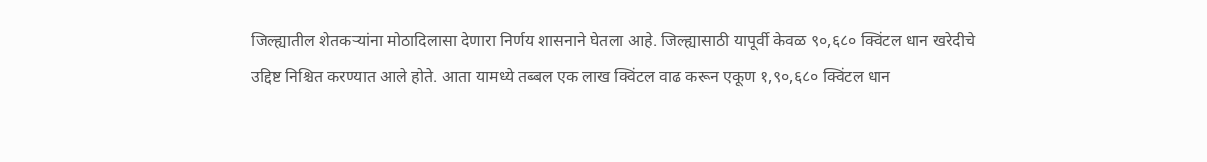जिल्ह्यातील शेतकऱ्यांना मोठादिलासा देणारा निर्णय शासनाने घेतला आहे. जिल्ह्यासाठी यापूर्वी केवळ ९०,६८० क्विंटल धान खरेदीचे उद्दिष्ट निश्चित करण्यात आले होते. आता यामध्ये तब्बल एक लाख क्विंटल वाढ करून एकूण १,९०,६८० क्विंटल धान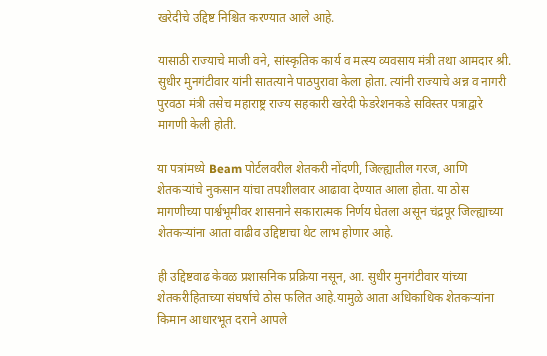खरेदीचे उद्दिष्ट निश्चित करण्यात आले आहे.

यासाठी राज्याचे माजी वने, सांस्कृतिक कार्य व मत्स्य व्यवसाय मंत्री तथा आमदार श्री. सुधीर मुनगंटीवार यांनी सातत्याने पाठपुरावा केला होता. त्यांनी राज्याचे अन्न व नागरी पुरवठा मंत्री तसेच महाराष्ट्र राज्य सहकारी खरेदी फेडरेशनकडे सविस्तर पत्राद्वारे मागणी केली होती.

या पत्रांमध्ये Beam पोर्टलवरील शेतकरी नोंदणी, जिल्ह्यातील गरज, आणि शेतकऱ्यांचे नुकसान यांचा तपशीलवार आढावा देण्यात आला होता. या ठोस मागणीच्या पार्श्वभूमीवर शासनाने सकारात्मक निर्णय घेतला असून चंद्रपूर जिल्ह्याच्या शेतकऱ्यांना आता वाढीव उद्दिष्टाचा थेट लाभ होणार आहे.

ही उद्दिष्टवाढ केवळ प्रशासनिक प्रक्रिया नसून, आ. सुधीर मुनगंटीवार यांच्या शेतकरीहिताच्या संघर्षाचे ठोस फलित आहे.यामुळे आता अधिकाधिक शेतकऱ्यांना किमान आधारभूत दराने आपले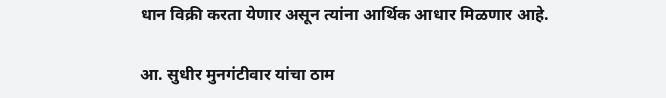धान विक्री करता येणार असून त्यांना आर्थिक आधार मिळणार आहे.

आ. सुधीर मुनगंटीवार यांचा ठाम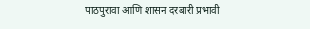पाठपुरावा आणि शासन दरबारी प्रभावी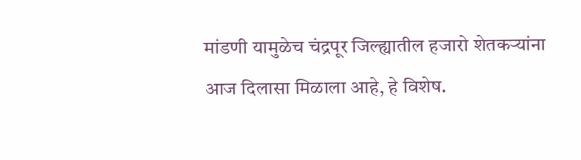मांडणी यामुळेच चंद्रपूर जिल्ह्यातील हजारो शेतकऱ्यांना आज दिलासा मिळाला आहे, हे विशेष.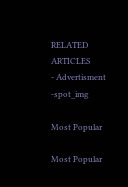RELATED ARTICLES
- Advertisment -spot_img

Most Popular

Most Popular